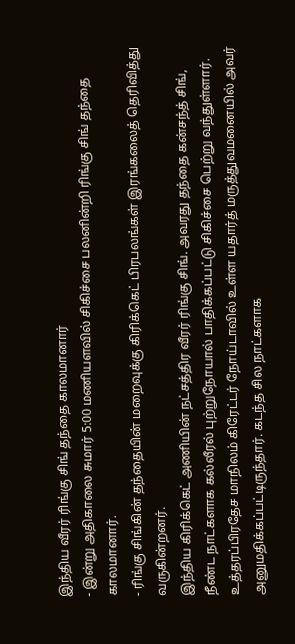இந்திய வீரர் ரிங்கு சிங் தந்தை காலமானார்
- இன்று அதிகாலை சுமார் 5:00 மணியளவில் சிகிச்சை பலனின்றி ரிங்கு சிங் தந்தை காலமானார்.
- ரிங்கு சிங்கின் தந்தையின் மறைவுக்கு கிரிக்கெட் பிரபலங்கள் இரங்கலைத் தெரிவித்து வருகின்றனர்.
இந்திய கிரிக்கெட் அணியின் நட்சத்திர வீரர் ரிங்கு சிங். அவரது தந்தை கன்சந்த் சிங், நீண்ட நாட்களாக கல்லீரல் புற்றுநோயால் பாதிக்கப்பட்டு சிகிச்சை பெற்று வந்துள்ளார்.
உத்தரப்பிரதேச மாநிலம் கிரேட்டர் நோய்டாவில் உள்ள யதார்த் மருத்துவமனையில் அவர் அனுமதிக்கப்பட்டிருந்தார். கடந்த சில நாட்களாக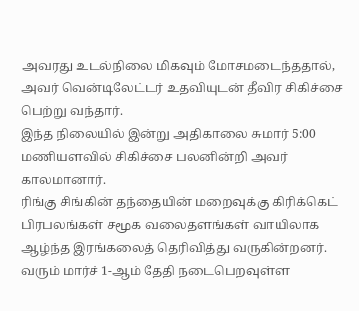அவரது உடல்நிலை மிகவும் மோசமடைந்ததால், அவர் வென்டிலேட்டர் உதவியுடன் தீவிர சிகிச்சை பெற்று வந்தார்.
இந்த நிலையில் இன்று அதிகாலை சுமார் 5:00 மணியளவில் சிகிச்சை பலனின்றி அவர் காலமானார்.
ரிங்கு சிங்கின் தந்தையின் மறைவுக்கு கிரிக்கெட் பிரபலங்கள் சமூக வலைதளங்கள் வாயிலாக ஆழ்ந்த இரங்கலைத் தெரிவித்து வருகின்றனர்.
வரும் மார்ச் 1-ஆம் தேதி நடைபெறவுள்ள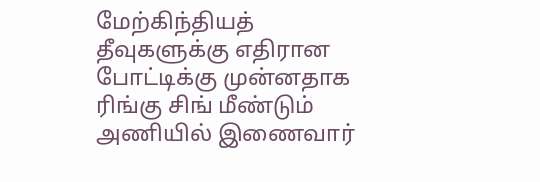மேற்கிந்தியத் தீவுகளுக்கு எதிரான போட்டிக்கு முன்னதாக ரிங்கு சிங் மீண்டும் அணியில் இணைவார்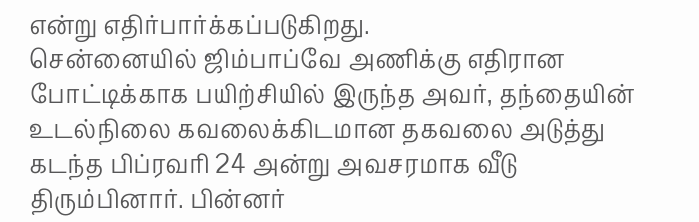என்று எதிர்பார்க்கப்படுகிறது.
சென்னையில் ஜிம்பாப்வே அணிக்கு எதிரான போட்டிக்காக பயிற்சியில் இருந்த அவர், தந்தையின் உடல்நிலை கவலைக்கிடமான தகவலை அடுத்து கடந்த பிப்ரவரி 24 அன்று அவசரமாக வீடு திரும்பினார். பின்னர்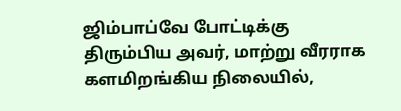ஜிம்பாப்வே போட்டிக்கு திரும்பிய அவர், மாற்று வீரராக களமிறங்கிய நிலையில்,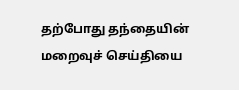தற்போது தந்தையின் மறைவுச் செய்தியை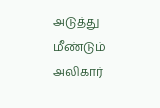அடுத்து மீண்டும் அலிகார்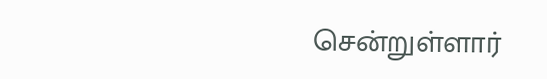சென்றுள்ளார்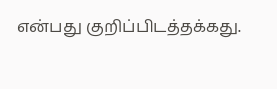என்பது குறிப்பிடத்தக்கது.